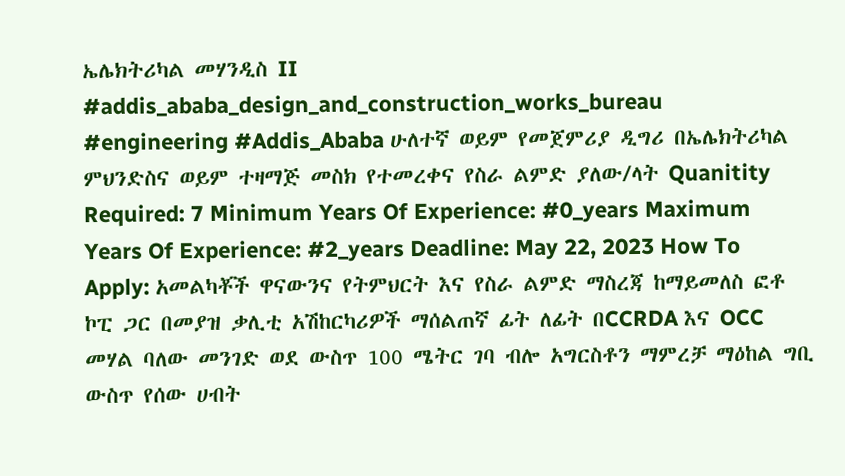ኤሌክትሪካል መሃንዲስ II #addis_ababa_design_and_construction_works_bureau #engineering #Addis_Ababa ሁለተኛ ወይም የመጀምሪያ ዲግሪ በኤሌክትሪካል ምህንድስና ወይም ተዛማጅ መስክ የተመረቀና የስራ ልምድ ያለው/ላት Quanitity Required: 7 Minimum Years Of Experience: #0_years Maximum Years Of Experience: #2_years Deadline: May 22, 2023 How To Apply: አመልካቾች ዋናውንና የትምህርት እና የስራ ልምድ ማስረጃ ከማይመለስ ፎቶ ኮፒ ጋር በመያዝ ቃሊቲ አሽከርካሪዎች ማሰልጠኛ ፊት ለፊት በCCRDA እና OCC መሃል ባለው መንገድ ወደ ውስጥ 100 ሜትር ገባ ብሎ አግርስቶን ማምረቻ ማዕከል ግቢ ውስጥ የሰው ሀብት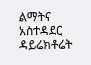ልማትና አስተዳደር ዳይሬክቶሬት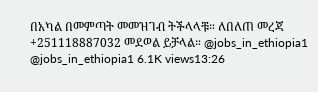በአካል በመምጣት መመዝገብ ትችላላቹ። ለበለጠ መረጃ +251118887032 መደወል ይቻላል። @jobs_in_ethiopia1 @jobs_in_ethiopia1 6.1K views13:26